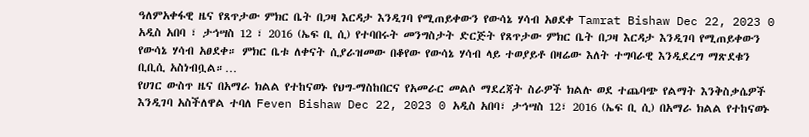ዓለምአቀፋዊ ዜና የጸጥታው ምክር ቤት በጋዛ እርዳታ እንዲገባ የሚጠይቀውን የውሳኔ ሃሳብ አፀደቀ Tamrat Bishaw Dec 22, 2023 0 አዲስ አበባ ፣ ታኅሣስ 12 ፣ 2016 (ኤፍ ቢ ሲ) የተባበሩት መንግስታት ድርጅት የጸጥታው ምክር ቤት በጋዛ እርዳታ እንዲገባ የሚጠይቀውን የውሳኔ ሃሳብ አፀደቀ። ምክር ቤቱ ለቀናት ሲያራዝመው በቆየው የውሳኔ ሃሳብ ላይ ተወያይቶ በዛሬው እለት ተግባራዊ እንዲደረግ ማጽደቁን ቢቢሲ አስነብቧል።…
የሀገር ውስጥ ዜና በአማራ ክልል የተከናወኑ የህግ-ማስከበርና የአመራር መልሶ ማደረጃት ስራዎች ክልሉ ወደ ተጨባጭ የልማት እንቅስቃሴዎች እንዲገባ አስችለዋል ተባለ Feven Bishaw Dec 22, 2023 0 አዲስ አበባ፣ ታኅሣስ 12፣ 2016 (ኤፍ ቢ ሲ) በአማራ ክልል የተከናወኑ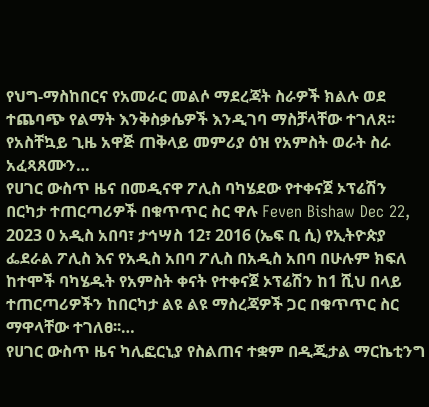የህግ-ማስከበርና የአመራር መልሶ ማደረጃት ስራዎች ክልሉ ወደ ተጨባጭ የልማት እንቅስቃሴዎች እንዲገባ ማስቻላቸው ተገለጸ፡፡ የአስቸኳይ ጊዜ አዋጅ ጠቅላይ መምሪያ ዕዝ የአምስት ወራት ስራ አፈጻጸሙን…
የሀገር ውስጥ ዜና በመዲናዋ ፖሊስ ባካሄደው የተቀናጀ ኦፕሬሽን በርካታ ተጠርጣሪዎች በቁጥጥር ስር ዋሉ Feven Bishaw Dec 22, 2023 0 አዲስ አበባ፣ ታኅሣስ 12፣ 2016 (ኤፍ ቢ ሲ) የኢትዮጵያ ፌደራል ፖሊስ እና የአዲስ አበባ ፖሊስ በአዲስ አበባ በሁሉም ክፍለ ከተሞች ባካሄዱት የአምስት ቀናት የተቀናጀ ኦፕሬሽን ከ1 ሺህ በላይ ተጠርጣሪዎችን ከበርካታ ልዩ ልዩ ማስረጃዎች ጋር በቁጥጥር ስር ማዋላቸው ተገለፀ፡፡…
የሀገር ውስጥ ዜና ካሊፎርኒያ የስልጠና ተቋም በዲጂታል ማርኬቲንግ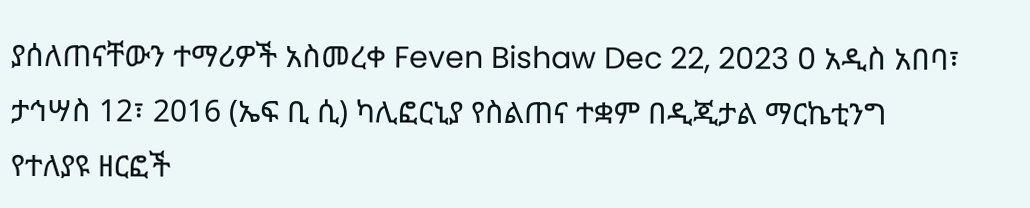ያሰለጠናቸውን ተማሪዎች አስመረቀ Feven Bishaw Dec 22, 2023 0 አዲስ አበባ፣ ታኅሣስ 12፣ 2016 (ኤፍ ቢ ሲ) ካሊፎርኒያ የስልጠና ተቋም በዲጂታል ማርኬቲንግ የተለያዩ ዘርፎች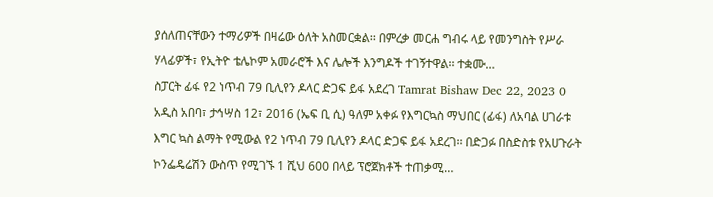ያሰለጠናቸውን ተማሪዎች በዛሬው ዕለት አስመርቋል፡፡ በምረቃ መርሐ ግብሩ ላይ የመንግስት የሥራ ሃላፊዎች፣ የኢትዮ ቴሌኮም አመራሮች እና ሌሎች እንግዶች ተገኝተዋል፡፡ ተቋሙ…
ስፓርት ፊፋ የ2 ነጥብ 79 ቢሊየን ዶላር ድጋፍ ይፋ አደረገ Tamrat Bishaw Dec 22, 2023 0 አዲስ አበባ፣ ታኅሣስ 12፣ 2016 (ኤፍ ቢ ሲ) ዓለም አቀፉ የእግርኳስ ማህበር (ፊፋ) ለአባል ሀገራቱ እግር ኳስ ልማት የሚውል የ2 ነጥብ 79 ቢሊየን ዶላር ድጋፍ ይፋ አደረገ፡፡ በድጋፉ በስድስቱ የአሀጉራት ኮንፌዴሬሽን ውስጥ የሚገኙ 1 ሺህ 600 በላይ ፕሮጀክቶች ተጠቃሚ…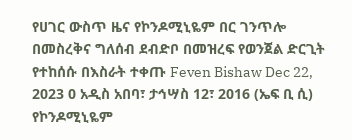የሀገር ውስጥ ዜና የኮንዶሚኒዬም በር ገንጥሎ በመስረቅና ግለሰብ ደብድቦ በመዝረፍ የወንጀል ድርጊት የተከሰሱ በእስራት ተቀጡ Feven Bishaw Dec 22, 2023 0 አዲስ አበባ፣ ታኅሣስ 12፣ 2016 (ኤፍ ቢ ሲ) የኮንዶሚኒዬም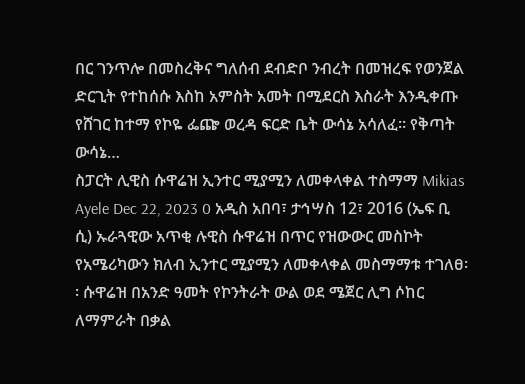በር ገንጥሎ በመስረቅና ግለሰብ ደብድቦ ንብረት በመዝረፍ የወንጀል ድርጊት የተከሰሱ እስከ አምስት አመት በሚደርስ እስራት እንዲቀጡ የሸገር ከተማ የኮዬ ፌጬ ወረዳ ፍርድ ቤት ውሳኔ አሳለፈ። የቅጣት ውሳኔ…
ስፓርት ሊዊስ ሱዋሬዝ ኢንተር ሚያሚን ለመቀላቀል ተስማማ Mikias Ayele Dec 22, 2023 0 አዲስ አበባ፣ ታኅሣስ 12፣ 2016 (ኤፍ ቢ ሲ) ኡራጓዊው አጥቂ ሉዊስ ሱዋሬዝ በጥር የዝውውር መስኮት የአሜሪካውን ክለብ ኢንተር ሚያሚን ለመቀላቀል መስማማቱ ተገለፀ፡፡ ሱዋሬዝ በአንድ ዓመት የኮንትራት ውል ወደ ሜጀር ሊግ ሶከር ለማምራት በቃል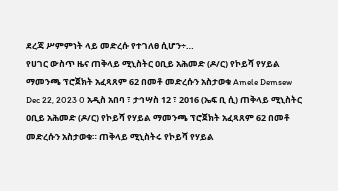ደረጃ ሥምምነት ላይ መድረሱ የተገለፀ ሲሆን÷…
የሀገር ውስጥ ዜና ጠቅላይ ሚኒስትር ዐቢይ አሕመድ (ዶ/ር) የኮይሻ የሃይል ማመንጫ ፕሮጀክት አፈጻጸም 62 በመቶ መድረሱን አስታወቁ Amele Demsew Dec 22, 2023 0 አዲስ አበባ ፣ ታኅሣስ 12 ፣ 2016 (ኤፍ ቢ ሲ) ጠቅላይ ሚኒስትር ዐቢይ አሕመድ (ዶ/ር) የኮይሻ የሃይል ማመንጫ ፕሮጀክት አፈጻጸም 62 በመቶ መድረሱን አስታወቁ። ጠቅላይ ሚኒስትሩ የኮይሻ የሃይል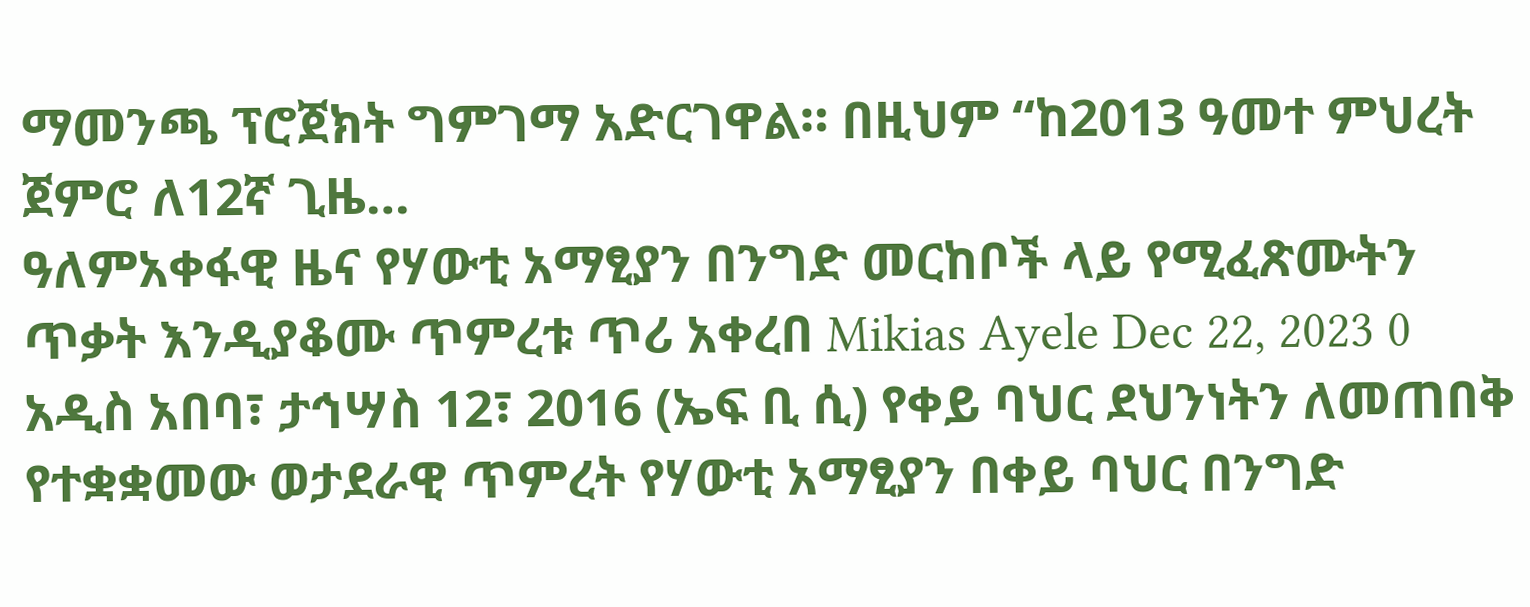ማመንጫ ፕሮጀክት ግምገማ አድርገዋል። በዚህም “ከ2013 ዓመተ ምህረት ጀምሮ ለ12ኛ ጊዜ…
ዓለምአቀፋዊ ዜና የሃውቲ አማፂያን በንግድ መርከቦች ላይ የሚፈጽሙትን ጥቃት እንዲያቆሙ ጥምረቱ ጥሪ አቀረበ Mikias Ayele Dec 22, 2023 0 አዲስ አበባ፣ ታኅሣስ 12፣ 2016 (ኤፍ ቢ ሲ) የቀይ ባህር ደህንነትን ለመጠበቅ የተቋቋመው ወታደራዊ ጥምረት የሃውቲ አማፂያን በቀይ ባህር በንግድ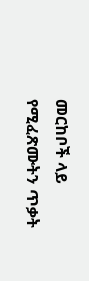መርከቦች ላይ የሚፈጽሙትን ጥቃት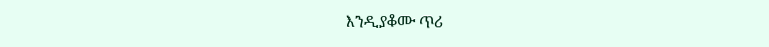እንዲያቆሙ ጥሪ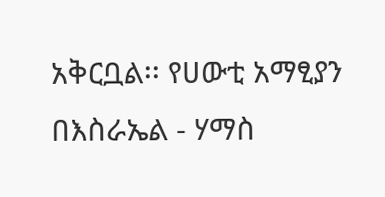አቅርቧል፡፡ የሀውቲ አማፂያን በእስራኤል - ሃማስ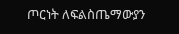ጦርነት ለፍልስጤማውያን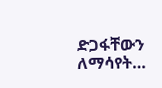ድጋፋቸውን ለማሳየት…